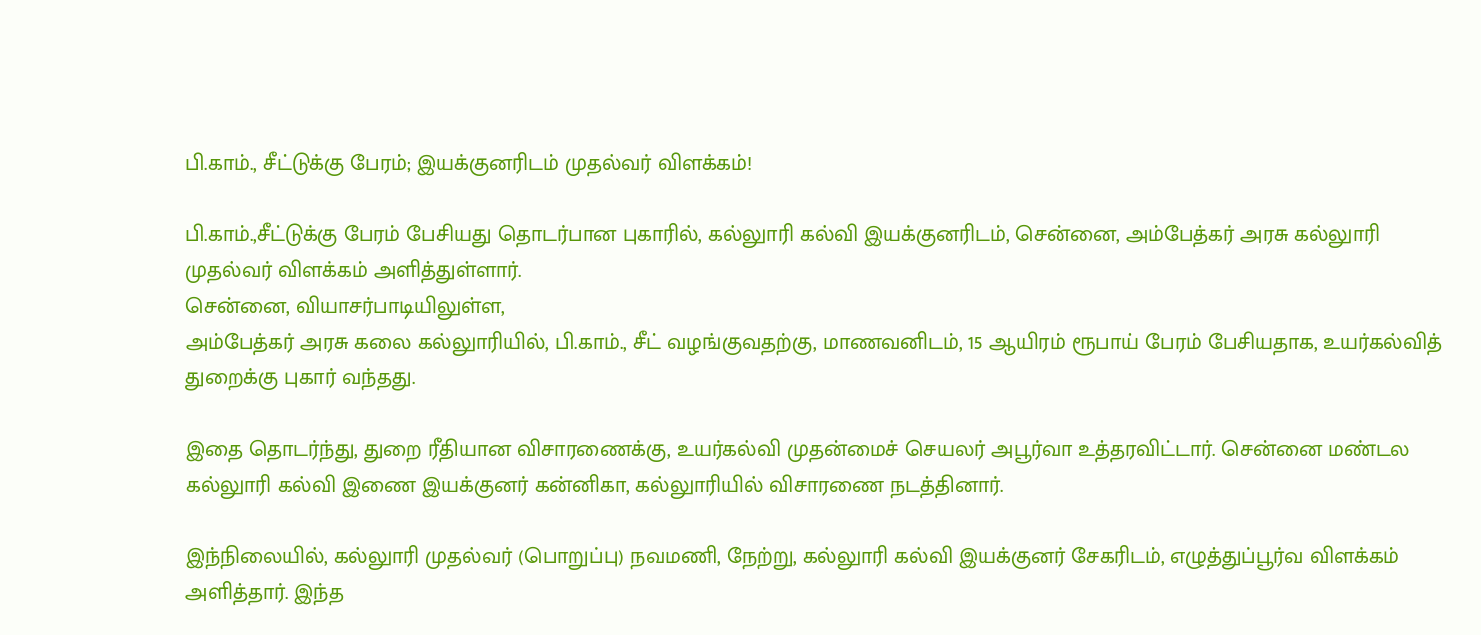பி.காம்., சீட்டுக்கு பேரம்; இயக்குனரிடம் முதல்வர் விளக்கம்!

பி.காம்.,சீட்டுக்கு பேரம் பேசியது தொடர்பான புகாரில், கல்லுாரி கல்வி இயக்குனரிடம், சென்னை, அம்பேத்கர் அரசு கல்லுாரி முதல்வர் விளக்கம் அளித்துள்ளார்.
சென்னை, வியாசர்பாடியிலுள்ள,
அம்பேத்கர் அரசு கலை கல்லுாரியில், பி.காம்., சீட் வழங்குவதற்கு, மாணவனிடம், 15 ஆயிரம் ரூபாய் பேரம் பேசியதாக, உயர்கல்வித் துறைக்கு புகார் வந்தது.

இதை தொடர்ந்து, துறை ரீதியான விசாரணைக்கு, உயர்கல்வி முதன்மைச் செயலர் அபூர்வா உத்தரவிட்டார். சென்னை மண்டல கல்லுாரி கல்வி இணை இயக்குனர் கன்னிகா, கல்லுாரியில் விசாரணை நடத்தினார்.

இந்நிலையில், கல்லுாரி முதல்வர் (பொறுப்பு) நவமணி, நேற்று, கல்லுாரி கல்வி இயக்குனர் சேகரிடம், எழுத்துப்பூர்வ விளக்கம் அளித்தார். இந்த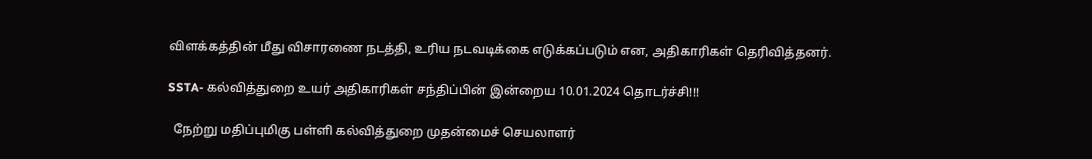விளக்கத்தின் மீது விசாரணை நடத்தி, உரிய நடவடிக்கை எடுக்கப்படும் என, அதிகாரிகள் தெரிவித்தனர்.

SSTA- கல்வித்துறை உயர் அதிகாரிகள் சந்திப்பின் இன்றைய 10.01.2024 தொடர்ச்சி!!!

  நேற்று மதிப்புமிகு பள்ளி கல்வித்துறை முதன்மைச் செயலாளர்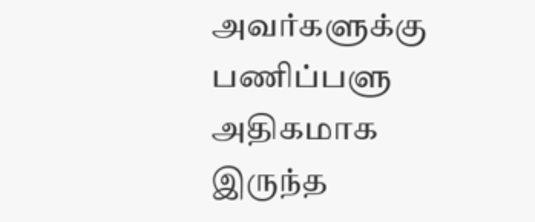அவர்களுக்கு பணிப்பளு அதிகமாக இருந்த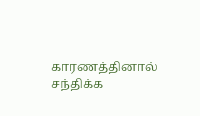காரணத்தினால் சந்திக்க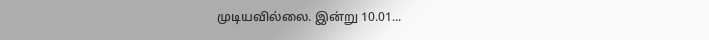முடியவில்லை. இன்று 10.01...